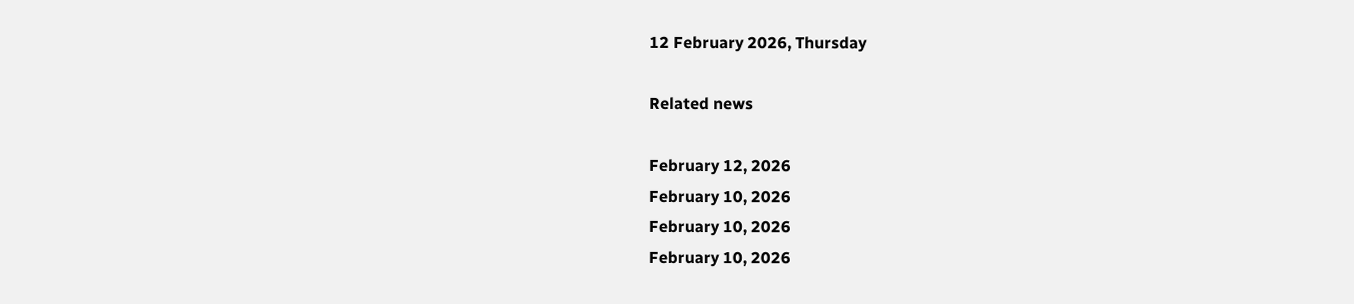12 February 2026, Thursday

Related news

February 12, 2026
February 10, 2026
February 10, 2026
February 10, 2026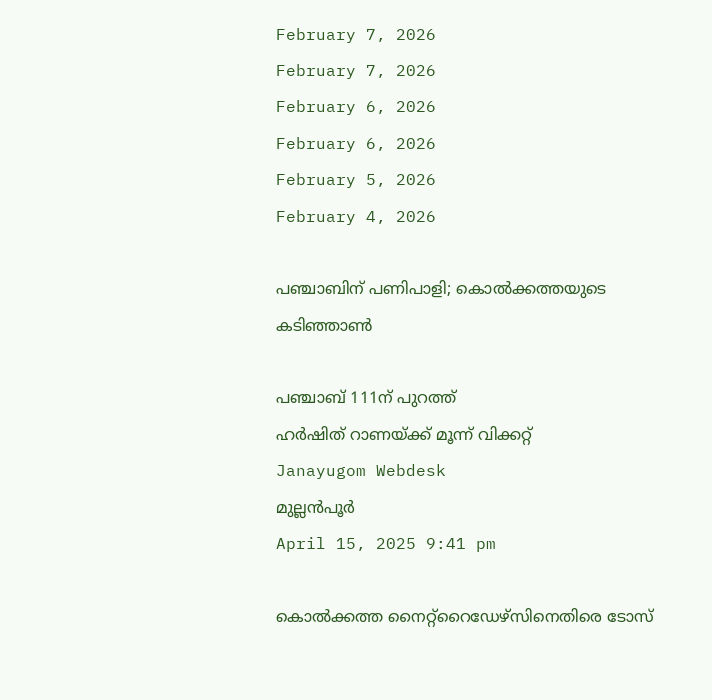February 7, 2026
February 7, 2026
February 6, 2026
February 6, 2026
February 5, 2026
February 4, 2026

പഞ്ചാബിന് പണിപാളി; കൊല്‍ക്കത്തയുടെ കടിഞ്ഞാണ്‍

പഞ്ചാബ് 111ന് പുറത്ത്
ഹര്‍ഷിത് റാണയ്ക്ക് മൂന്ന് വിക്കറ്റ്
Janayugom Webdesk
മുല്ലന്‍പൂര്‍
April 15, 2025 9:41 pm

കൊല്‍ക്കത്ത നൈറ്റ്റൈഡേഴ്സിനെതിരെ ടോസ്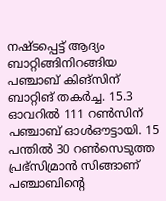നഷ്ടപ്പെട്ട് ആദ്യം ബാറ്റിങ്ങിനിറങ്ങിയ പഞ്ചാബ് കിങ്സിന് ബാറ്റിങ് തകര്‍ച്ച. 15.3 ഓവറില്‍ 111 റണ്‍സിന് പഞ്ചാബ് ഓള്‍ഔട്ടായി. 15 പന്തില്‍ 30 റണ്‍സെടുത്ത പ്രഭ്സിമ്രാന്‍ സിങ്ങാണ് പഞ്ചാബിന്റെ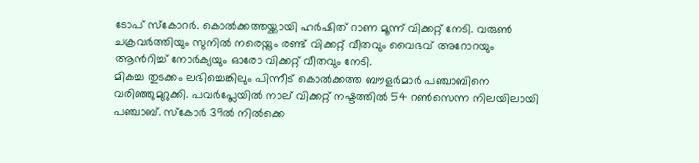ടോപ് സ്കോറര്‍. കൊല്‍ക്കത്തയ്ക്കായി ഹര്‍ഷിത് റാണ മൂന്ന് വിക്കറ്റ് നേടി. വരുണ്‍ ചക്രവര്‍ത്തിയും സുനില്‍ നരെയ്നും രണ്ട് വിക്കറ്റ് വീതവും വൈഭവ് അറോറയും ആന്‍റിച്ച് നോര്‍ക്യയും ഓരോ വിക്കറ്റ് വീതവും നേടി.
മികച്ച തുടക്കം ലഭിച്ചെങ്കിലും പിന്നീട് കൊല്‍ക്കത്ത ബൗളര്‍മാര്‍ പഞ്ചാബിനെ വരിഞ്ഞുമുറുക്കി. പവര്‍പ്ലേയില്‍ നാല് വിക്കറ്റ് നഷ്ടത്തില്‍ 54 റണ്‍സെന്ന നിലയിലായി പഞ്ചാബ്. സ്കോര്‍ 39ല്‍ നില്‍ക്കെ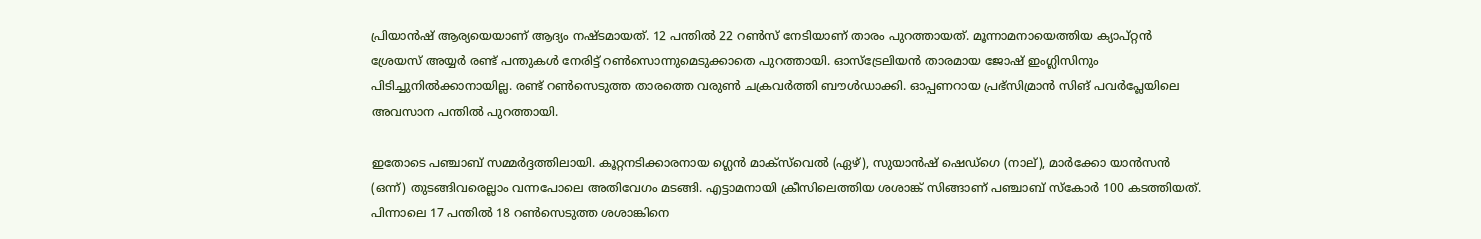പ്രിയാന്‍ഷ് ആര്യയെയാണ് ആദ്യം നഷ്ടമായത്. 12 പന്തില്‍ 22 റണ്‍സ് നേടിയാണ് താരം പുറത്തായത്. മൂന്നാമനായെത്തിയ ക്യാപ്റ്റന്‍ ശ്രേയസ് അയ്യര്‍ രണ്ട് പന്തുകള്‍ നേരിട്ട് റണ്‍സൊന്നുമെടുക്കാതെ പുറത്തായി. ഓസ്ട്രേലിയന്‍ താരമായ ജോഷ് ഇംഗ്ലിസിനും പിടിച്ചുനില്‍ക്കാനായില്ല. രണ്ട് റണ്‍സെടുത്ത താരത്തെ വരുണ്‍ ചക്രവര്‍ത്തി ബൗള്‍ഡാക്കി. ഓപ്പണറായ പ്രഭ്സിമ്രാന്‍ സിങ് പവര്‍പ്ലേയിലെ അവസാന പന്തില്‍ പുറത്തായി.

ഇതോടെ പഞ്ചാബ് സമ്മര്‍ദ്ദത്തിലായി. കൂറ്റനടിക്കാരനായ ഗ്ലെന്‍ മാക്സ്‌വെല്‍ (ഏഴ്), സുയാന്‍ഷ് ഷെഡ്ഗെ (നാല്), മാര്‍ക്കോ യാന്‍സന്‍ (ഒന്ന്) തുടങ്ങിവരെല്ലാം വന്നപോലെ അതിവേഗം മടങ്ങി. എട്ടാമനായി ക്രീസിലെത്തിയ ശശാങ്ക് സിങ്ങാണ് പഞ്ചാബ് സ്കോര്‍ 100 കടത്തിയത്. പിന്നാലെ 17 പന്തില്‍ 18 റണ്‍സെടുത്ത ശശാങ്കിനെ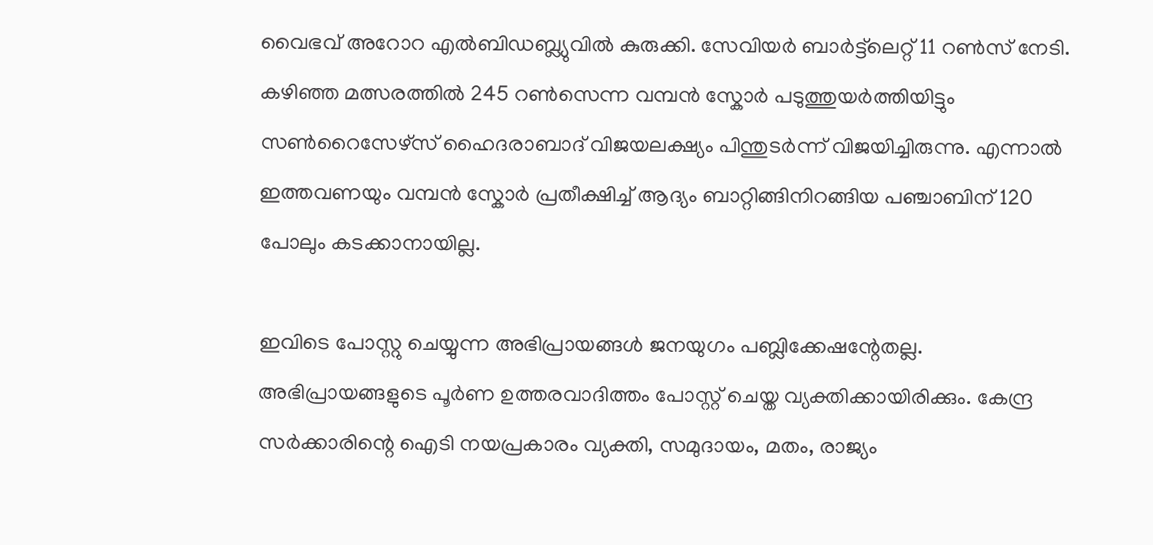വൈഭവ് അറോറ എല്‍ബിഡബ്ല്യുവില്‍ കുരുക്കി. സേവിയര്‍ ബാര്‍ട്ട്‌ലെറ്റ് 11 റണ്‍സ് നേടി. കഴി‍ഞ്ഞ മത്സരത്തില്‍ 245 റണ്‍സെന്ന വമ്പന്‍ സ്കോര്‍ പടുത്തുയര്‍ത്തിയിട്ടും സണ്‍റൈസേഴ്സ് ഹൈദരാബാദ് വിജയലക്ഷ്യം പിന്തുടര്‍ന്ന് വിജയിച്ചിരുന്നു. എന്നാല്‍ ഇത്തവണയും വമ്പന്‍ സ്കോര്‍ പ്രതീക്ഷിച്ച് ആദ്യം ബാറ്റിങ്ങിനിറങ്ങിയ പഞ്ചാബിന് 120 പോലും കടക്കാനായില്ല.

ഇവിടെ പോസ്റ്റു ചെയ്യുന്ന അഭിപ്രായങ്ങള്‍ ജനയുഗം പബ്ലിക്കേഷന്റേതല്ല. അഭിപ്രായങ്ങളുടെ പൂര്‍ണ ഉത്തരവാദിത്തം പോസ്റ്റ് ചെയ്ത വ്യക്തിക്കായിരിക്കും. കേന്ദ്ര സര്‍ക്കാരിന്റെ ഐടി നയപ്രകാരം വ്യക്തി, സമുദായം, മതം, രാജ്യം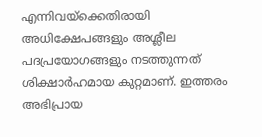എന്നിവയ്‌ക്കെതിരായി അധിക്ഷേപങ്ങളും അശ്ലീല പദപ്രയോഗങ്ങളും നടത്തുന്നത് ശിക്ഷാര്‍ഹമായ കുറ്റമാണ്. ഇത്തരം അഭിപ്രായ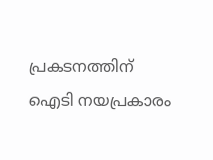പ്രകടനത്തിന് ഐടി നയപ്രകാരം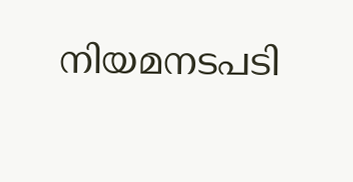നിയമനടപടി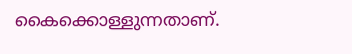കൈക്കൊള്ളുന്നതാണ്.